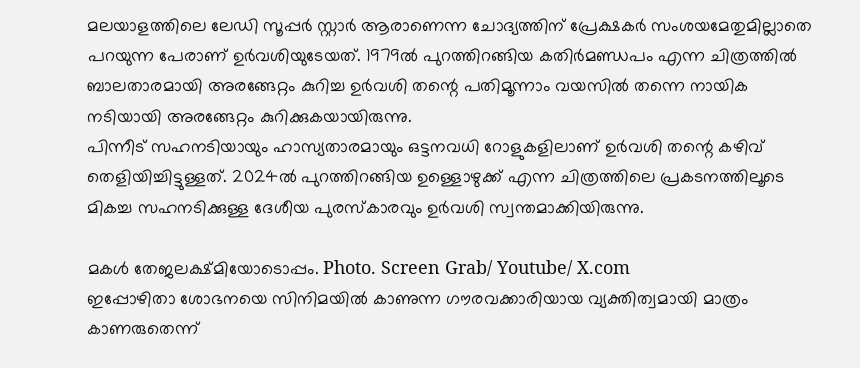മലയാളത്തിലെ ലേഡി സൂപ്പർ സ്റ്റാർ ആരാണെന്ന ചോദ്യത്തിന് പ്രേക്ഷകർ സംശയമേതുമില്ലാതെ പറയുന്ന പേരാണ് ഉർവശിയുടേയത്. 1979ൽ പുറത്തിറങ്ങിയ കതിർമണ്ഡപം എന്ന ചിത്രത്തിൽ ബാലതാരമായി അരങ്ങേറ്റം കുറിച്ച ഉർവശി തന്റെ പതിമൂന്നാം വയസിൽ തന്നെ നായിക നടിയായി അരങ്ങേറ്റം കുറിക്കുകയായിരുന്നു.
പിന്നീട് സഹനടിയായും ഹാസ്യതാരമായും ഒട്ടനവധി റോളുകളിലാണ് ഉർവശി തന്റെ കഴിവ് തെളിയിച്ചിട്ടുള്ളത്. 2024ൽ പുറത്തിറങ്ങിയ ഉള്ളൊഴുക്ക് എന്ന ചിത്രത്തിലെ പ്രകടനത്തിലൂടെ മികച്ച സഹനടിക്കുള്ള ദേശീയ പുരസ്കാരവും ഉർവശി സ്വന്തമാക്കിയിരുന്നു.

മകൾ തേജലക്ഷ്മിയോടൊപ്പം. Photo. Screen Grab/ Youtube/ X.com
ഇപ്പോഴിതാ ശോഭനയെ സിനിമയിൽ കാണുന്ന ഗൗരവക്കാരിയായ വ്യക്തിത്വമായി മാത്രം കാണരുതെന്ന്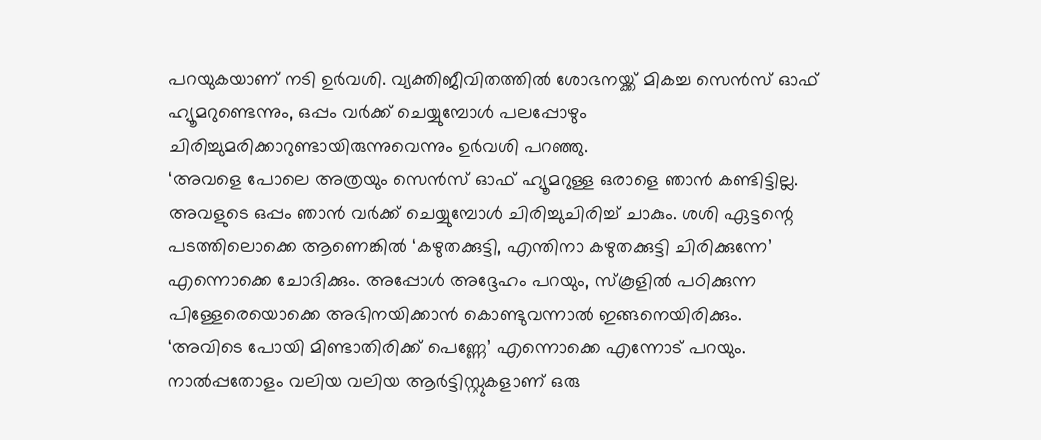പറയുകയാണ് നടി ഉർവശി. വ്യക്തിജീവിതത്തിൽ ശോഭനയ്ക്ക് മികച്ച സെൻസ് ഓഫ് ഹ്യൂമറുണ്ടെന്നും, ഒപ്പം വർക്ക് ചെയ്യുമ്പോൾ പലപ്പോഴും ചിരിച്ചുമരിക്കാറുണ്ടായിരുന്നുവെന്നും ഉർവശി പറഞ്ഞു.
‘അവളെ പോലെ അത്രയും സെൻസ് ഓഫ് ഹ്യൂമറുള്ള ഒരാളെ ഞാൻ കണ്ടിട്ടില്ല. അവളുടെ ഒപ്പം ഞാൻ വർക്ക് ചെയ്യുമ്പോൾ ചിരിച്ചുചിരിച്ച് ചാകും. ശശി ഏട്ടന്റെ പടത്തിലൊക്കെ ആണെങ്കിൽ ‘കഴുതക്കുട്ടി, എന്തിനാ കഴുതക്കുട്ടി ചിരിക്കുന്നേ’ എന്നൊക്കെ ചോദിക്കും. അപ്പോൾ അദ്ദേഹം പറയും, സ്കൂളിൽ പഠിക്കുന്ന പിള്ളേരെയൊക്കെ അഭിനയിക്കാൻ കൊണ്ടുവന്നാൽ ഇങ്ങനെയിരിക്കും.
‘അവിടെ പോയി മിണ്ടാതിരിക്ക് പെണ്ണേ’ എന്നൊക്കെ എന്നോട് പറയും. നാൽപ്പതോളം വലിയ വലിയ ആർട്ടിസ്റ്റുകളാണ് ഒരു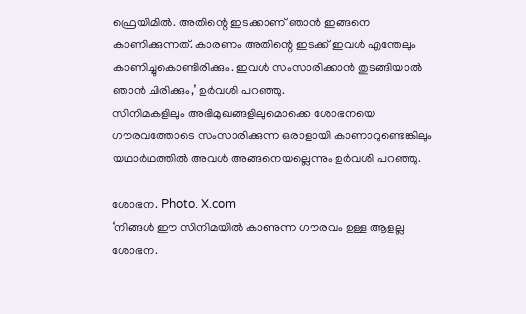ഫ്രെയിമിൽ. അതിന്റെ ഇടക്കാണ് ഞാൻ ഇങ്ങനെ കാണിക്കുന്നത്. കാരണം അതിന്റെ ഇടക്ക് ഇവൾ എന്തേലും കാണിച്ചുകൊണ്ടിരിക്കും. ഇവൾ സംസാരിക്കാൻ തുടങ്ങിയാൽ ഞാൻ ചിരിക്കും,’ ഉർവശി പറഞ്ഞു.
സിനിമകളിലും അഭിമുഖങ്ങളിലുമൊക്കെ ശോഭനയെ ഗൗരവത്തോടെ സംസാരിക്കുന്ന ഒരാളായി കാണാറുണ്ടെങ്കിലും യഥാർഥത്തിൽ അവൾ അങ്ങനെയല്ലെന്നും ഉർവശി പറഞ്ഞു.

ശോഭന. Photo. X.com
‘നിങ്ങൾ ഈ സിനിമയിൽ കാണുന്ന ഗൗരവം ഉള്ള ആളല്ല ശോഭന.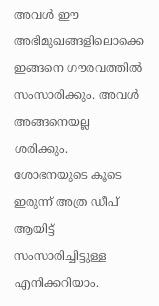അവൾ ഈ അഭിമുഖങ്ങളിലൊക്കെ ഇങ്ങനെ ഗൗരവത്തിൽ സംസാരിക്കും. അവൾ അങ്ങനെയല്ല ശരിക്കും. ശോഭനയുടെ കൂടെ ഇരുന്ന് അത്ര ഡീപ് ആയിട്ട് സംസാരിച്ചിട്ടുള്ള എനിക്കറിയാം.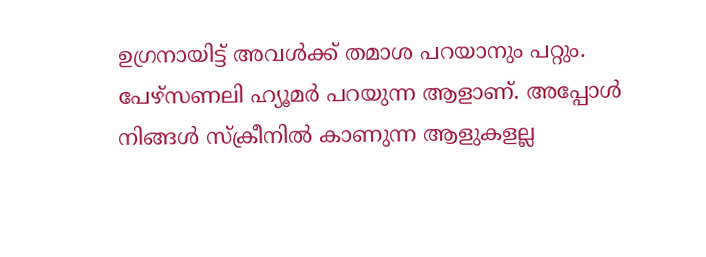ഉഗ്രനായിട്ട് അവൾക്ക് തമാശ പറയാനും പറ്റും. പേഴ്സണലി ഹ്യൂമർ പറയുന്ന ആളാണ്. അപ്പോൾ നിങ്ങൾ സ്ക്രീനിൽ കാണുന്ന ആളുകളല്ല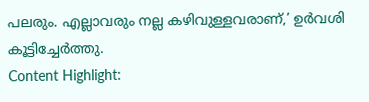പലരും. എല്ലാവരും നല്ല കഴിവുള്ളവരാണ്,’ ഉർവശി കൂട്ടിച്ചേർത്തു.
Content Highlight: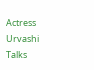Actress Urvashi Talks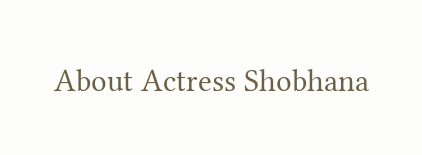About Actress Shobhana